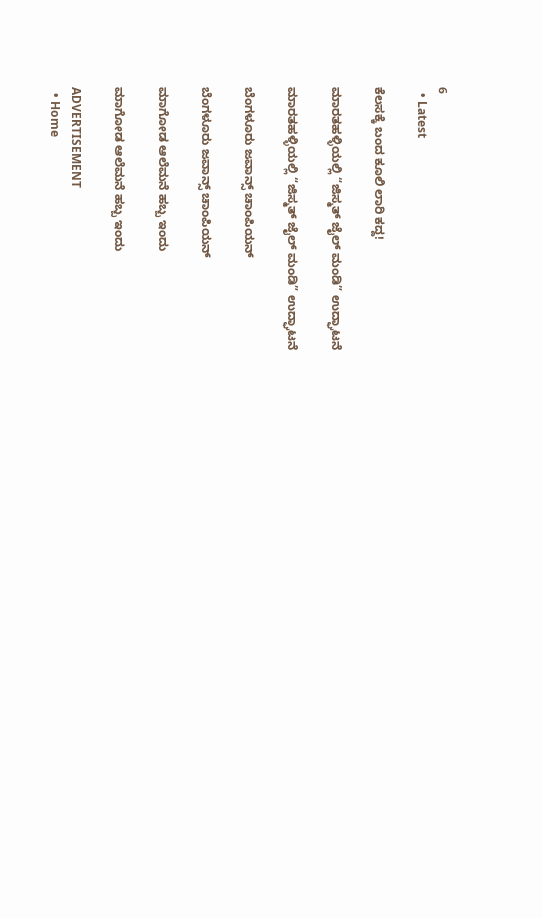6
  • Latest

ಕೆಲಸಕ್ಕೆ ಬಂದ ಕೂಲಿ ಲಾರಿ ಕದ್ದ!

ಮಾರತಹಳ್ಳಿಯಲ್ಲಿ “ಜಿಸ್ಮತ್ ಜೈಲ್ ಮಂಡಿ” ಉದ್ಘಾಟನೆ

ಮಾರತಹಳ್ಳಿಯಲ್ಲಿ “ಜಿಸ್ಮತ್ ಜೈಲ್ ಮಂಡಿ” ಉದ್ಘಾಟನೆ

ಬೆಂಗಳೂರು ಜವಾನ್ಸ್ ಚಾಂಪಿಯನ್

ಬೆಂಗಳೂರು ಜವಾನ್ಸ್ ಚಾಂಪಿಯನ್

ಮಾಗೋಡ ಆಲೆಮನೆ ಹಬ್ಬ ಇಂದು

ಮಾಗೋಡ ಆಲೆಮನೆ ಹಬ್ಬ ಇಂದು

ADVERTISEMENT
  • Home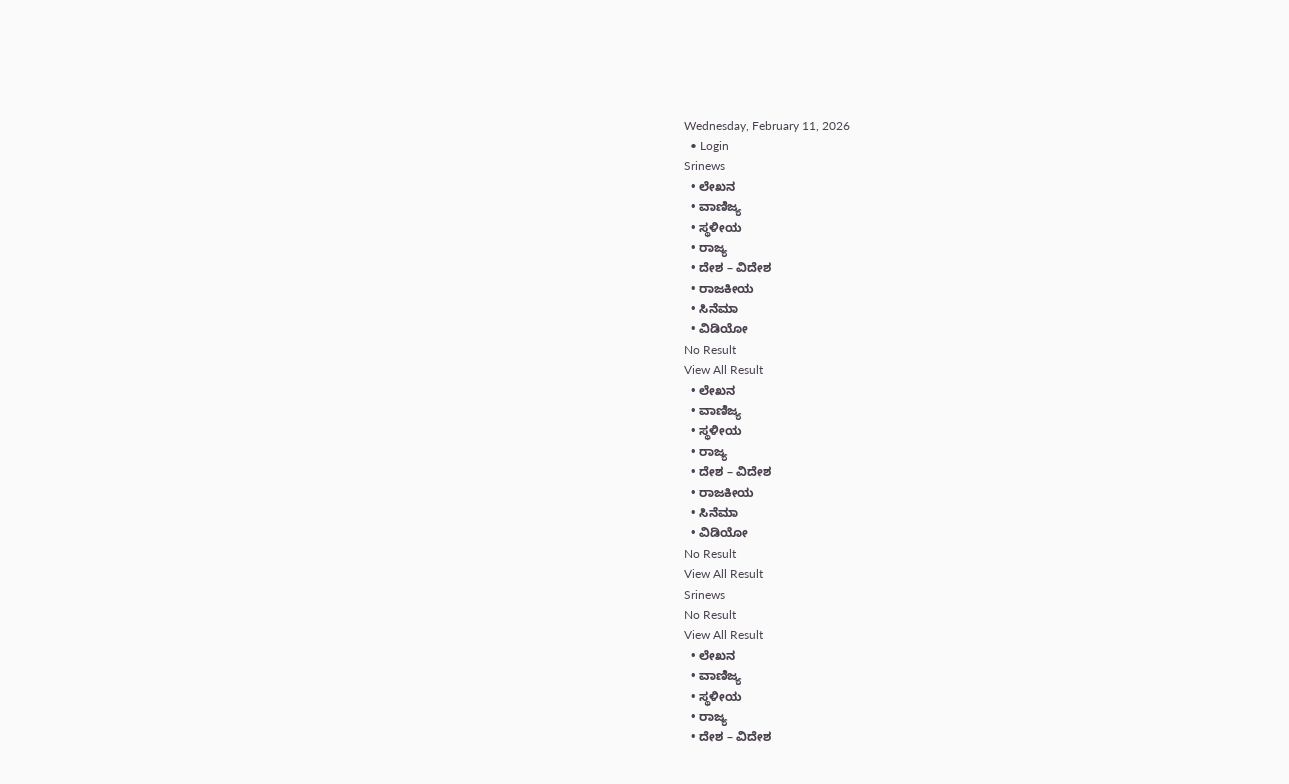Wednesday, February 11, 2026
  • Login
Srinews
  • ಲೇಖನ
  • ವಾಣಿಜ್ಯ
  • ಸ್ಥಳೀಯ
  • ರಾಜ್ಯ
  • ದೇಶ – ವಿದೇಶ
  • ರಾಜಕೀಯ
  • ಸಿನೆಮಾ
  • ವಿಡಿಯೋ
No Result
View All Result
  • ಲೇಖನ
  • ವಾಣಿಜ್ಯ
  • ಸ್ಥಳೀಯ
  • ರಾಜ್ಯ
  • ದೇಶ – ವಿದೇಶ
  • ರಾಜಕೀಯ
  • ಸಿನೆಮಾ
  • ವಿಡಿಯೋ
No Result
View All Result
Srinews
No Result
View All Result
  • ಲೇಖನ
  • ವಾಣಿಜ್ಯ
  • ಸ್ಥಳೀಯ
  • ರಾಜ್ಯ
  • ದೇಶ – ವಿದೇಶ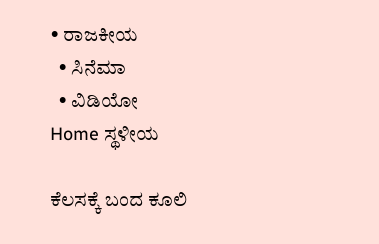• ರಾಜಕೀಯ
  • ಸಿನೆಮಾ
  • ವಿಡಿಯೋ
Home ಸ್ಥಳೀಯ

ಕೆಲಸಕ್ಕೆ ಬಂದ ಕೂಲಿ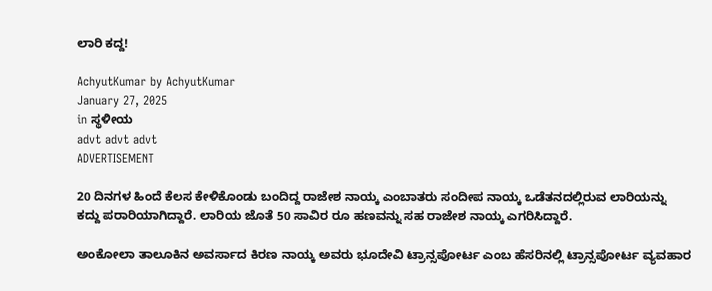ಲಾರಿ ಕದ್ದ!

AchyutKumar by AchyutKumar
January 27, 2025
in ಸ್ಥಳೀಯ
advt advt advt
ADVERTISEMENT

20 ದಿನಗಳ ಹಿಂದೆ ಕೆಲಸ ಕೇಳಿಕೊಂಡು ಬಂದಿದ್ದ ರಾಜೇಶ ನಾಯ್ಕ ಎಂಬಾತರು ಸಂದೀಪ ನಾಯ್ಕ ಒಡೆತನದಲ್ಲಿರುವ ಲಾರಿಯನ್ನು ಕದ್ದು ಪರಾರಿಯಾಗಿದ್ದಾರೆ. ಲಾರಿಯ ಜೊತೆ 50 ಸಾವಿರ ರೂ ಹಣವನ್ನು ಸಹ ರಾಜೇಶ ನಾಯ್ಕ ಎಗರಿಸಿದ್ದಾರೆ.

ಅಂಕೋಲಾ ತಾಲೂಕಿನ ಅವರ್ಸಾದ ಕಿರಣ ನಾಯ್ಕ ಅವರು ಭೂದೇವಿ ಟ್ರಾನ್ಸಪೋರ್ಟ ಎಂಬ ಹೆಸರಿನಲ್ಲಿ ಟ್ರಾನ್ಸಪೋರ್ಟ ವ್ಯವಹಾರ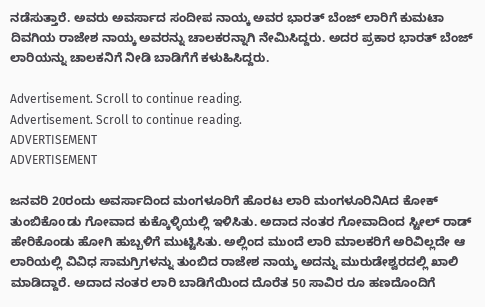ನಡೆಸುತ್ತಾರೆ. ಅವರು ಅವರ್ಸಾದ ಸಂದೀಪ ನಾಯ್ಕ ಅವರ ಭಾರತ್ ಬೆಂಜ್ ಲಾರಿಗೆ ಕುಮಟಾ ದಿವಗಿಯ ರಾಜೇಶ ನಾಯ್ಕ ಅವರನ್ನು ಚಾಲಕರನ್ನಾಗಿ ನೇಮಿಸಿದ್ದರು. ಅದರ ಪ್ರಕಾರ ಭಾರತ್ ಬೆಂಜ್ ಲಾರಿಯನ್ನು ಚಾಲಕನಿಗೆ ನೀಡಿ ಬಾಡಿಗೆಗೆ ಕಳುಹಿಸಿದ್ದರು.

Advertisement. Scroll to continue reading.
Advertisement. Scroll to continue reading.
ADVERTISEMENT
ADVERTISEMENT

ಜನವರಿ 20ರಂದು ಅವರ್ಸಾದಿಂದ ಮಂಗಳೂರಿಗೆ ಹೊರಟ ಲಾರಿ ಮಂಗಳೂರಿನಿAದ ಕೋಕ್ ತುಂಬಿಕೊoಡು ಗೋವಾದ ಕುಕ್ಕೊಳ್ಳಿಯಲ್ಲಿ ಇಳಿಸಿತು. ಅದಾದ ನಂತರ ಗೋವಾದಿಂದ ಸ್ಟೀಲ್ ರಾಡ್ ಹೇರಿಕೊಂಡು ಹೋಗಿ ಹುಬ್ಬಳಿಗೆ ಮುಟ್ಟಿಸಿತು. ಅಲ್ಲಿಂದ ಮುಂದೆ ಲಾರಿ ಮಾಲಕರಿಗೆ ಅರಿವಿಲ್ಲದೇ ಆ ಲಾರಿಯಲ್ಲಿ ವಿವಿಧ ಸಾಮಗ್ರಿಗಳನ್ನು ತುಂಬಿದ ರಾಜೇಶ ನಾಯ್ಕ ಅದನ್ನು ಮುರುಡೇಶ್ವರದಲ್ಲಿ ಖಾಲಿ ಮಾಡಿದ್ದಾರೆ. ಅದಾದ ನಂತರ ಲಾರಿ ಬಾಡಿಗೆಯಿಂದ ದೊರೆತ 50 ಸಾವಿರ ರೂ ಹಣದೊಂದಿಗೆ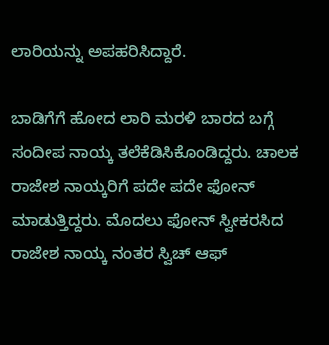ಲಾರಿಯನ್ನು ಅಪಹರಿಸಿದ್ದಾರೆ.

ಬಾಡಿಗೆಗೆ ಹೋದ ಲಾರಿ ಮರಳಿ ಬಾರದ ಬಗ್ಗೆ ಸಂದೀಪ ನಾಯ್ಕ ತಲೆಕೆಡಿಸಿಕೊಂಡಿದ್ದರು. ಚಾಲಕ ರಾಜೇಶ ನಾಯ್ಕರಿಗೆ ಪದೇ ಪದೇ ಫೋನ್ ಮಾಡುತ್ತಿದ್ದರು. ಮೊದಲು ಫೋನ್ ಸ್ವೀಕರಸಿದ ರಾಜೇಶ ನಾಯ್ಕ ನಂತರ ಸ್ವಿಚ್ ಆಫ್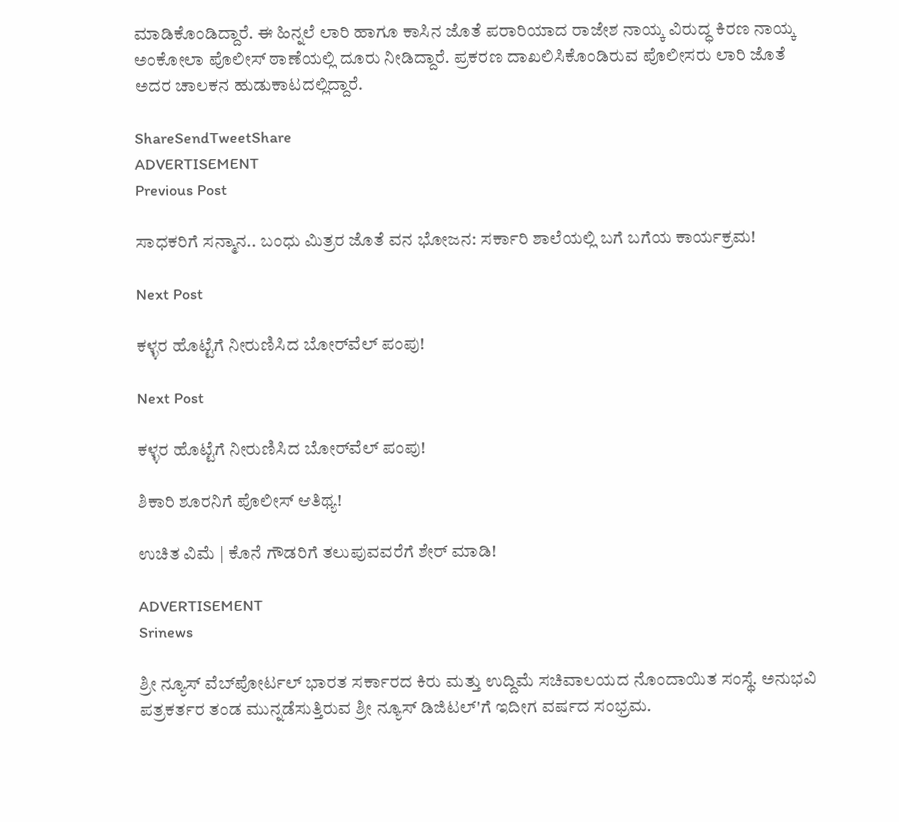ಮಾಡಿಕೊಂಡಿದ್ದಾರೆ. ಈ ಹಿನ್ನಲೆ ಲಾರಿ ಹಾಗೂ ಕಾಸಿನ ಜೊತೆ ಪರಾರಿಯಾದ ರಾಜೇಶ ನಾಯ್ಕ ವಿರುದ್ಧ ಕಿರಣ ನಾಯ್ಕ ಅಂಕೋಲಾ ಪೊಲೀಸ್ ಠಾಣೆಯಲ್ಲಿ ದೂರು ನೀಡಿದ್ದಾರೆ. ಪ್ರಕರಣ ದಾಖಲಿಸಿಕೊಂಡಿರುವ ಪೊಲೀಸರು ಲಾರಿ ಜೊತೆ ಅದರ ಚಾಲಕನ ಹುಡುಕಾಟದಲ್ಲಿದ್ದಾರೆ.

ShareSendTweetShare
ADVERTISEMENT
Previous Post

ಸಾಧಕರಿಗೆ ಸನ್ಮಾನ.. ಬಂಧು ಮಿತ್ರರ ಜೊತೆ ವನ ಭೋಜನ: ಸರ್ಕಾರಿ ಶಾಲೆಯಲ್ಲಿ ಬಗೆ ಬಗೆಯ ಕಾರ್ಯಕ್ರಮ!

Next Post

ಕಳ್ಳರ ಹೊಟ್ಟೆಗೆ ನೀರುಣಿಸಿದ ಬೋರ್‌ವೆಲ್ ಪಂಪು!

Next Post

ಕಳ್ಳರ ಹೊಟ್ಟೆಗೆ ನೀರುಣಿಸಿದ ಬೋರ್‌ವೆಲ್ ಪಂಪು!

ಶಿಕಾರಿ ಶೂರನಿಗೆ ಪೊಲೀಸ್ ಆತಿಥ್ಯ!

ಉಚಿತ ವಿಮೆ | ಕೊನೆ ಗೌಡರಿಗೆ ತಲುಪುವವರೆಗೆ ಶೇರ್ ಮಾಡಿ!

ADVERTISEMENT
Srinews

ಶ್ರೀ ನ್ಯೂಸ್ ವೆಬ್‌ಪೋರ್ಟಲ್ ಭಾರತ ಸರ್ಕಾರದ ಕಿರು ಮತ್ತು ಉದ್ದಿಮೆ ಸಚಿವಾಲಯದ ನೊಂದಾಯಿತ ಸಂಸ್ಥೆ. ಅನುಭವಿ ಪತ್ರಕರ್ತರ ತಂಡ ಮುನ್ನಡೆಸುತ್ತಿರುವ ಶ್ರೀ ನ್ಯೂಸ್ ಡಿಜಿಟಲ್'ಗೆ ಇದೀಗ ವರ್ಷದ ಸಂಭ್ರಮ.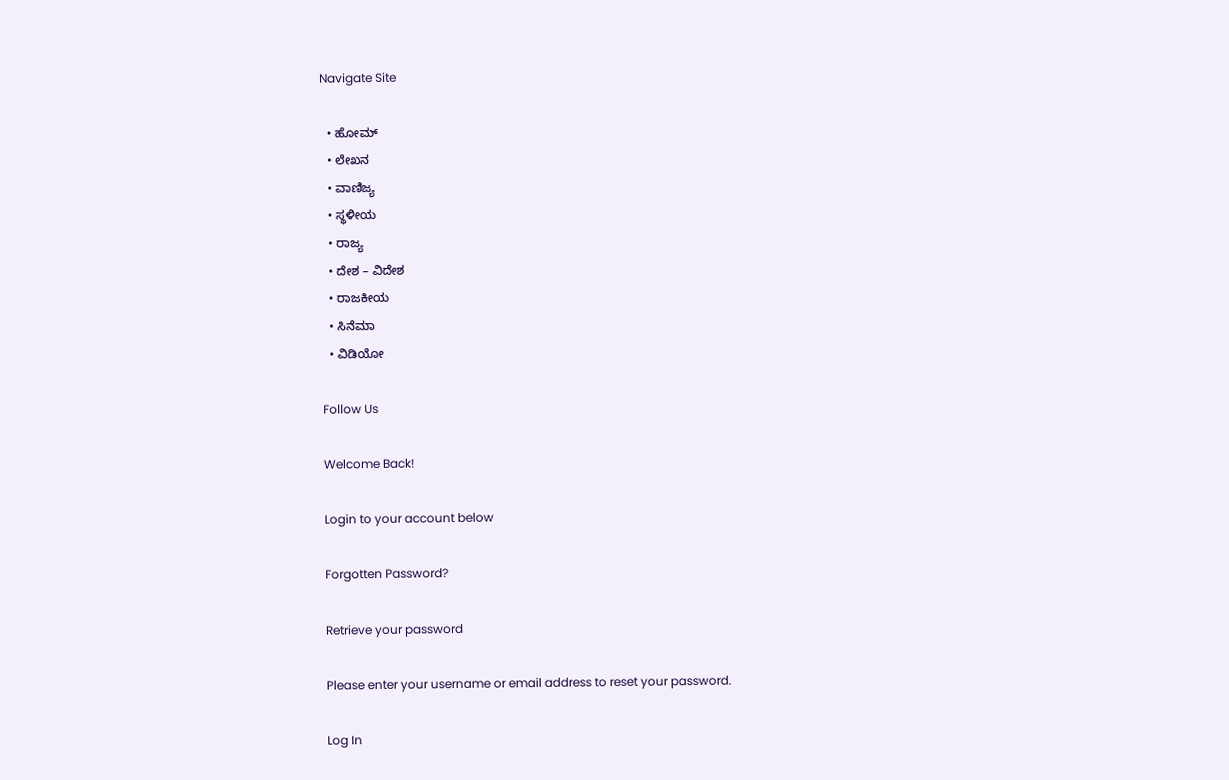Navigate Site

  • ಹೋಮ್
  • ಲೇಖನ
  • ವಾಣಿಜ್ಯ
  • ಸ್ಥಳೀಯ
  • ರಾಜ್ಯ
  • ದೇಶ – ವಿದೇಶ
  • ರಾಜಕೀಯ
  • ಸಿನೆಮಾ
  • ವಿಡಿಯೋ

Follow Us

Welcome Back!

Login to your account below

Forgotten Password?

Retrieve your password

Please enter your username or email address to reset your password.

Log In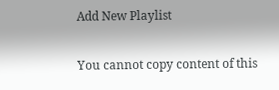Add New Playlist

You cannot copy content of this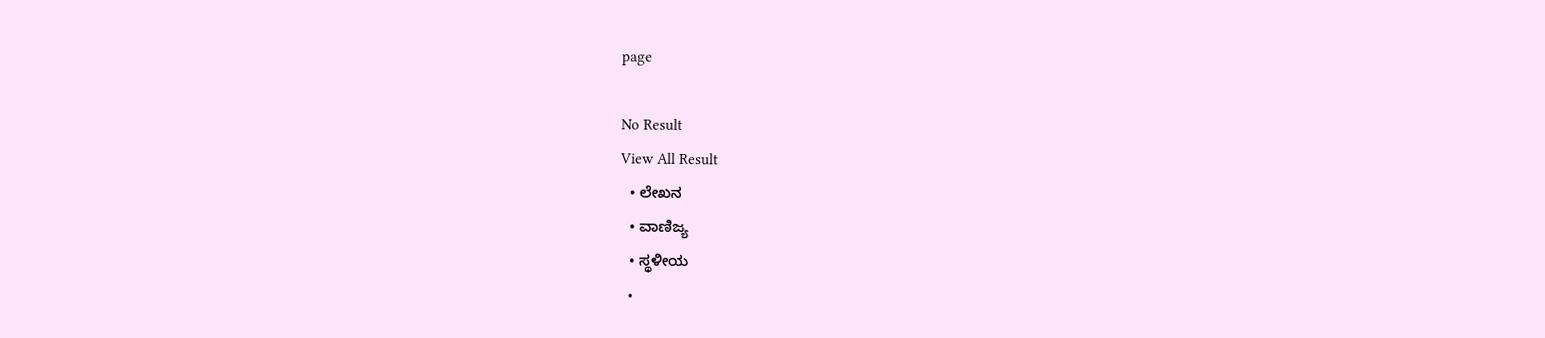page

No Result
View All Result
  • ಲೇಖನ
  • ವಾಣಿಜ್ಯ
  • ಸ್ಥಳೀಯ
  •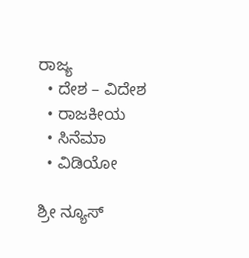ರಾಜ್ಯ
  • ದೇಶ – ವಿದೇಶ
  • ರಾಜಕೀಯ
  • ಸಿನೆಮಾ
  • ವಿಡಿಯೋ

ಶ್ರೀ ನ್ಯೂಸ್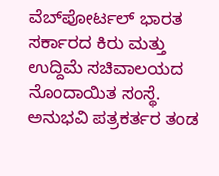ವೆಬ್‌ಪೋರ್ಟಲ್ ಭಾರತ ಸರ್ಕಾರದ ಕಿರು ಮತ್ತು ಉದ್ದಿಮೆ ಸಚಿವಾಲಯದ ನೊಂದಾಯಿತ ಸಂಸ್ಥೆ. ಅನುಭವಿ ಪತ್ರಕರ್ತರ ತಂಡ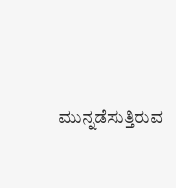ಮುನ್ನಡೆಸುತ್ತಿರುವ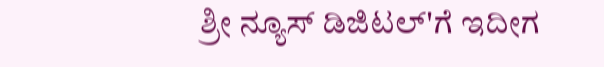ಶ್ರೀ ನ್ಯೂಸ್ ಡಿಜಿಟಲ್'ಗೆ ಇದೀಗ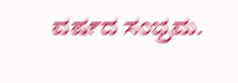ವರ್ಷದ ಸಂಭ್ರಮ.